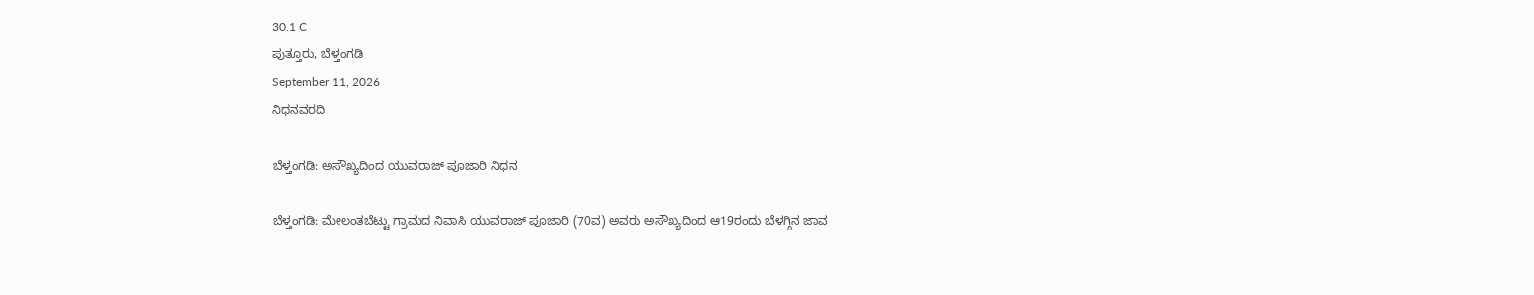30.1 C
ಪುತ್ತೂರು, ಬೆಳ್ತಂಗಡಿ
September 11, 2026
ನಿಧನವರದಿ

ಬೆಳ್ತಂಗಡಿ: ಅಸೌಖ್ಯದಿಂದ ಯುವರಾಜ್ ಪೂಜಾರಿ ನಿಧನ

ಬೆಳ್ತಂಗಡಿ: ಮೇಲಂತಬೆಟ್ಟು ಗ್ರಾಮದ ನಿವಾಸಿ ಯುವರಾಜ್ ಪೂಜಾರಿ (70ವ) ಅವರು ಅಸೌಖ್ಯದಿಂದ ಆ19ರಂದು ಬೆಳಗ್ಗಿನ ಜಾವ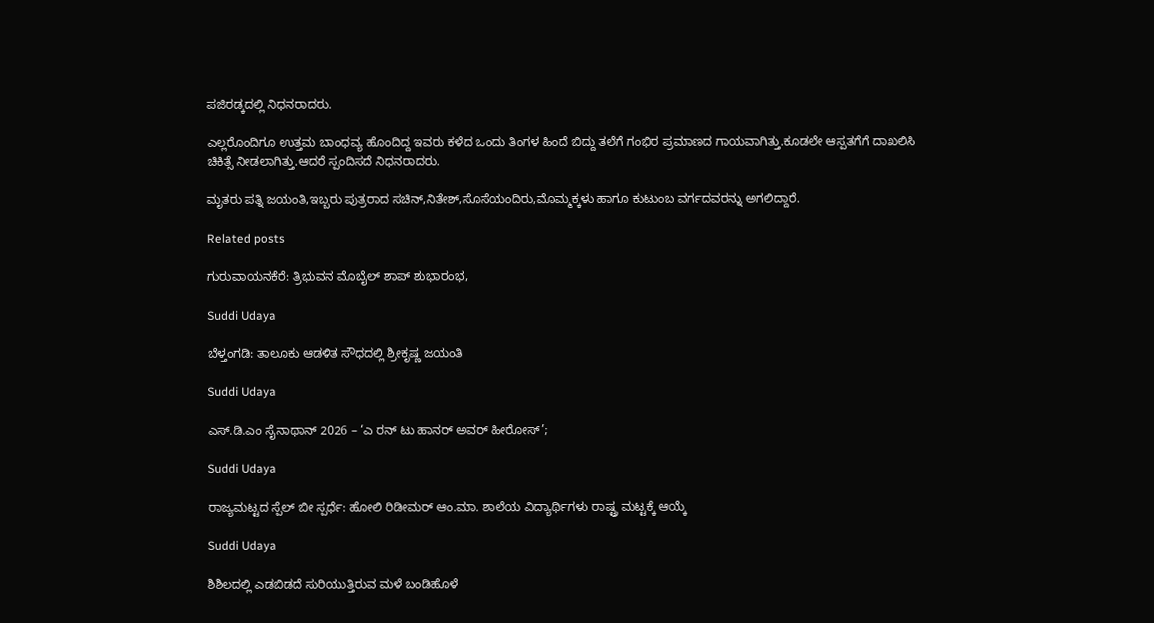ಪಜಿರಡ್ಕದಲ್ಲಿ ನಿಧನರಾದರು.

ಎಲ್ಲರೊಂದಿಗೂ ಉತ್ತಮ ಬಾಂಧವ್ಯ ಹೊಂದಿದ್ದ ಇವರು ಕಳೆದ ಒಂದು ತಿಂಗಳ ಹಿಂದೆ ಬಿದ್ದು ತಲೆಗೆ ಗಂಭಿರ ಪ್ರಮಾಣದ ಗಾಯವಾಗಿತ್ತು.ಕೂಡಲೇ ಆಸ್ಪತಗೆಗೆ ದಾಖಲಿಸಿ ಚಿಕಿತ್ಸೆ ನೀಡಲಾಗಿತ್ತು.ಆದರೆ ಸ್ಪಂದಿಸದೆ ನಿಧನರಾದರು.

ಮೃತರು ಪತ್ನಿ ಜಯಂತಿ,ಇಬ್ಬರು ಪುತ್ರರಾದ ಸಚಿನ್,ನಿತೇಶ್,ಸೊಸೆಯಂದಿರು,ಮೊಮ್ಮಕ್ಕಳು ಹಾಗೂ ಕುಟುಂಬ ವರ್ಗದವರನ್ನು ಅಗಲಿದ್ದಾರೆ.

Related posts

ಗುರುವಾಯನಕೆರೆ: ತ್ರಿಭುವನ ಮೊಬೈಲ್ ಶಾಪ್ ಶುಭಾರಂಭ,

Suddi Udaya

ಬೆಳ್ತಂಗಡಿ: ತಾಲೂಕು ಆಡಳಿತ ಸೌಧದಲ್ಲಿ ಶ್ರೀಕೃಷ್ಣ ಜಯಂತಿ

Suddi Udaya

ಎಸ್.ಡಿ.ಎಂ ಸೈನಾಥಾನ್ 2026 – ‘ಎ ರನ್ ಟು ಹಾನರ್ ಅವರ್ ಹೀರೋಸ್’;

Suddi Udaya

ರಾಜ್ಯಮಟ್ಟದ ಸ್ಪೆಲ್ ಬೀ ಸ್ಪರ್ಧೆ: ಹೋಲಿ ರಿಡೀಮರ್ ಆಂ.ಮಾ. ಶಾಲೆಯ ವಿದ್ಯಾರ್ಥಿಗಳು ರಾಷ್ಟ್ರ ಮಟ್ಟಕ್ಕೆ ಆಯ್ಕೆ

Suddi Udaya

ಶಿಶಿಲದಲ್ಲಿ ಎಡಬಿಡದೆ ಸುರಿಯುತ್ತಿರುವ ಮಳೆ ಬಂಡಿಹೊಳೆ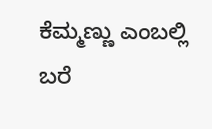ಕೆಮ್ಮಣ್ಣು ಎಂಬಲ್ಲಿ ಬರೆ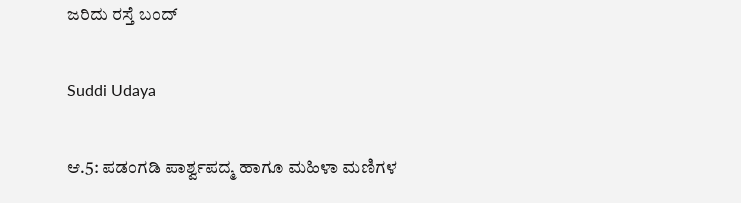ಜರಿದು ರಸ್ತೆ ಬಂದ್

Suddi Udaya

ಆ.5: ಪಡಂಗಡಿ ಪಾರ್ಶ್ವಪದ್ಮ ಹಾಗೂ ಮಹಿಳಾ ಮಣಿಗಳ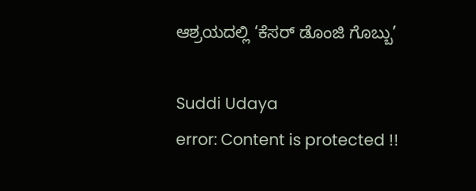ಆಶ್ರಯದಲ್ಲಿ ‘ಕೆಸರ್ ಡೊಂಜಿ ಗೊಬ್ಬು’

Suddi Udaya
error: Content is protected !!